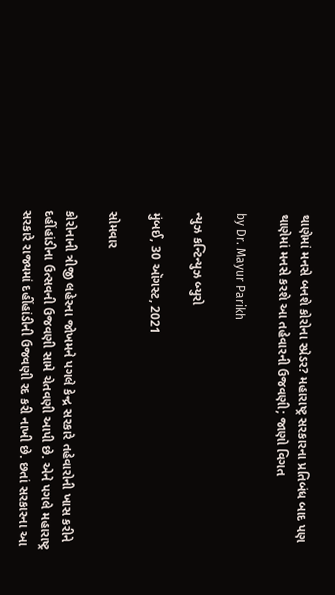થાણેમાં મનસે બનશે કોરોના સ્પ્રેડર? મહારાષ્ટ્ર સરકારના પ્રતિબંધ બાદ પણ થાણેમાં મનસે કરશે આ તહેવારની ઉજવણી; જાણો વિગત

by Dr. Mayur Parikh

ન્યુઝ કન્ટિન્યુઝ બ્યુરો

મુંબઈ, 30 ઑગસ્ટ, 2021

સોમવાર

કોરોનાની ત્રીજી લહેરના જોખમને પગલે કેન્દ્ર સરકારે તહેવારોની ખાસ કરીને દહીંહાંડીના ઉત્સવની ઉજવણી સામે ચેતવણી આપી છે. એને પગલે મહારાષ્ટ્ર સરકારે રાજ્યમાં દહીંહાંડીની ઉજવણી રદ કરી નાખી છે. છતાં સરકારના આ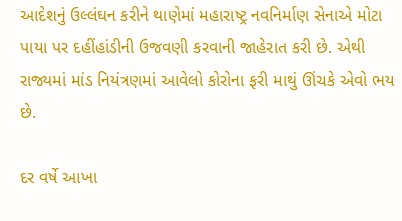આદેશનું ઉલ્લંઘન કરીને થાણેમાં મહારાષ્ટ્ર નવનિર્માણ સેનાએ મોટા પાયા પર દહીંહાંડીની ઉજવણી કરવાની જાહેરાત કરી છે. એથી રાજ્યમાં માંડ નિયંત્રણમાં આવેલો કોરોના ફરી માથું ઊંચકે એવો ભય છે.

દર વર્ષે આખા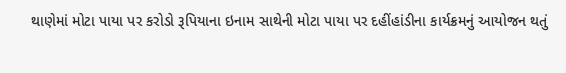થાણેમાં મોટા પાયા પર કરોડો રૂપિયાના ઇનામ સાથેની મોટા પાયા પર દહીંહાંડીના કાર્યક્રમનું આયોજન થતું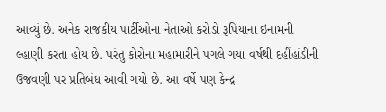આવ્યું છે. અનેક રાજકીય પાર્ટીઓના નેતાઓ કરોડો રૂપિયાના ઇનામની લ્હાણી કરતા હોય છે. પરંતુ કોરોના મહામારીને પગલે ગયા વર્ષથી દહીંહાંડીની ઉજવણી પર પ્રતિબંધ આવી ગયો છે. આ વર્ષે પણ કેન્દ્ર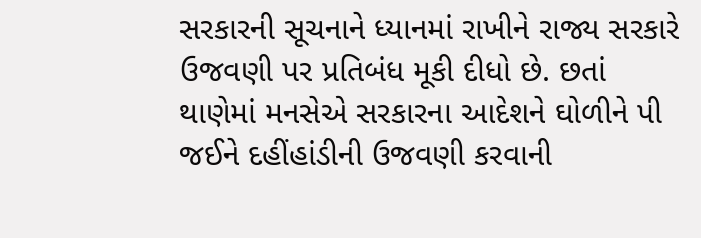સરકારની સૂચનાને ધ્યાનમાં રાખીને રાજ્ય સરકારે ઉજવણી પર પ્રતિબંધ મૂકી દીધો છે. છતાં થાણેમાં મનસેએ સરકારના આદેશને ઘોળીને પી જઈને દહીંહાંડીની ઉજવણી કરવાની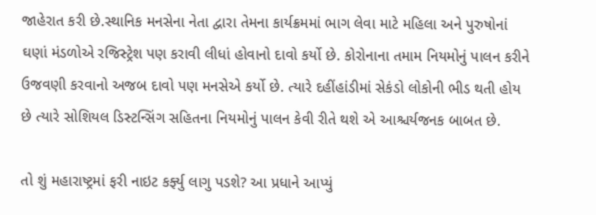જાહેરાત કરી છે.સ્થાનિક મનસેના નેતા દ્વારા તેમના કાર્યક્રમમાં ભાગ લેવા માટે મહિલા અને પુરુષોનાં ઘણાં મંડળોએ રજિસ્ટ્રેશ પણ કરાવી લીધાં હોવાનો દાવો કર્યો છે. કોરોનાના તમામ નિયમોનું પાલન કરીને ઉજવણી કરવાનો અજબ દાવો પણ મનસેએ કર્યો છે. ત્યારે દહીંહાંડીમાં સેકંડો લોકોની ભીડ થતી હોય છે ત્યારે સોશિયલ ડિસ્ટન્સિંગ સહિતના નિયમોનું પાલન કેવી રીતે થશે એ આશ્ચર્યજનક બાબત છે.

તો શું મહારાષ્ટ્રમાં ફરી નાઇટ કર્ફ્યુ લાગુ પડશે? આ પ્રધાને આપ્યું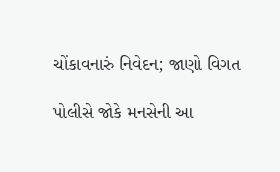ચોંકાવનારું નિવેદન; જાણો વિગત

પોલીસે જોકે મનસેની આ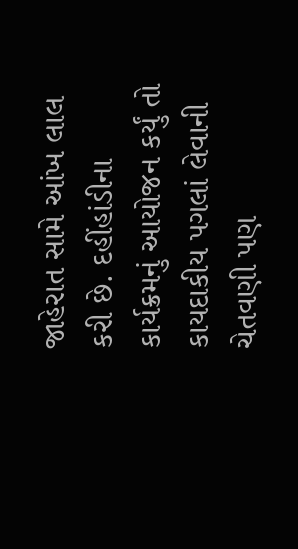જાહેરાત સામે આંખ લાલ કરી છે. દહીંહાંડીના કાર્યક્રમનું આયોજન કર્યું તો કાયદાકીય પગલાં લેવાની ચેતવણી પણ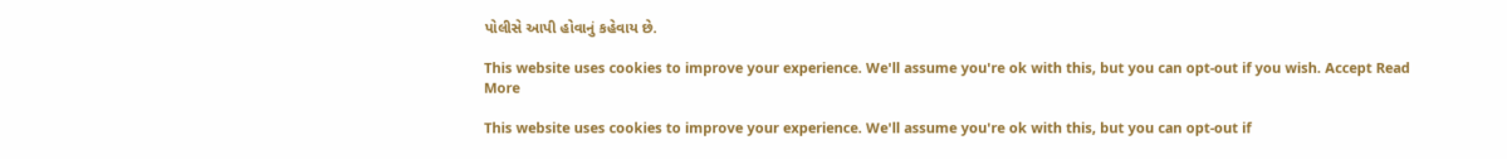પોલીસે આપી હોવાનું કહેવાય છે.

This website uses cookies to improve your experience. We'll assume you're ok with this, but you can opt-out if you wish. Accept Read More

This website uses cookies to improve your experience. We'll assume you're ok with this, but you can opt-out if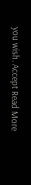you wish. Accept Read More